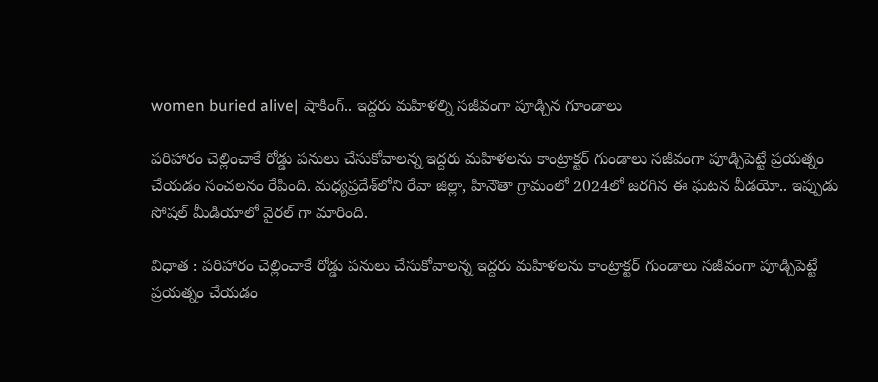women buried alive| షాకింగ్.. ఇద్దరు మహిళల్ని సజీవంగా పూడ్చిన గూండాలు

పరిహారం చెల్లించాకే రోడ్డు పనులు చేసుకోవాలన్న ఇద్దరు మహిళలను కాంట్రాక్టర్ గుండాలు సజీవంగా పూడ్చిపెట్టే ప్రయత్నం చేయడం సంచలనం రేపింది. మధ్యప్రదేశ్‌లోని రేవా జిల్లా, హినౌతా గ్రామంలో 2024లో జరగిన ఈ ఘటన వీడయో.. ఇప్పుడు సోషల్ మీడియాలో వైరల్ గా మారింది.

విధాత : పరిహారం చెల్లించాకే రోడ్డు పనులు చేసుకోవాలన్న ఇద్దరు మహిళలను కాంట్రాక్టర్ గుండాలు సజీవంగా పూడ్చిపెట్టే ప్రయత్నం చేయడం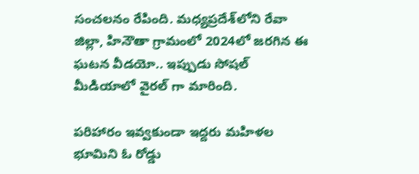సంచలనం రేపింది. మధ్యప్రదేశ్‌లోని రేవా జిల్లా, హినౌతా గ్రామంలో 2024లో జరగిన ఈ ఘటన వీడయో.. ఇప్పుడు సోషల్ మీడియాలో వైరల్ గా మారింది.

పరిహారం ఇవ్వకుండా ఇద్దరు మహిళల భూమిని ఓ రోడ్డు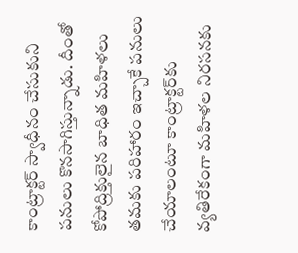కాంట్రాక్టర్ స్వాధీనం చేసుకుని పనులు కొనసాగిస్తున్నాడు. దీంతో కోపోద్రిక్తులైన బాధిత మహిళలు తమకు పరిహారం ఇచ్చాకే పనులు చేయాలంటూ కాంట్రాక్టర్‌కు వ్యతిరేకంగా మహిళల నిరసనకు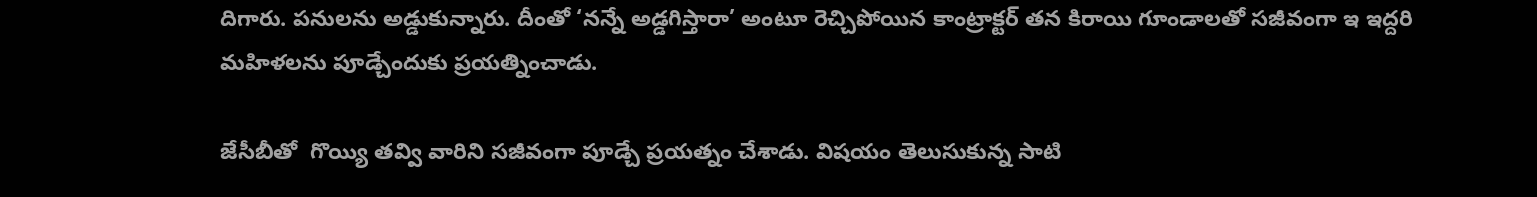దిగారు. పనులను అడ్డుకున్నారు. దీంతో ‘నన్నే అడ్డగిస్తారా’ అంటూ రెచ్చిపోయిన కాంట్రాక్టర్ తన కిరాయి గూండాలతో సజీవంగా ఇ ఇద్దరి మహిళలను పూడ్చేందుకు ప్రయత్నించాడు.

జేసీబీతో  గొయ్యి తవ్వి వారిని సజీవంగా పూడ్చే ప్రయత్నం చేశాడు. విషయం తెలుసుకున్న సాటి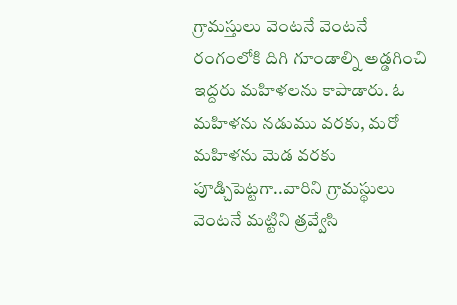గ్రామస్తులు వెంటనే వెంటనే రంగంలోకి దిగి గూండాల్ని అడ్డగించి ఇద్దరు మహిళలను కాపాడారు. ఓ మహిళను నడుము వరకు, మరో మహిళను మెడ వరకు పూడ్చిపెట్టగా..వారిని గ్రామస్థులు వెంటనే మట్టిని త్రవ్వేసి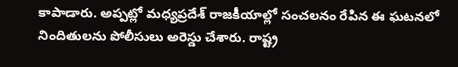కాపాడారు. అప్పట్లో మధ్యప్రదేశ్ రాజకీయాల్లో సంచలనం రేపిన ఈ ఘటనలో నిందితులను పోలీసులు అరెస్డు చేశారు. రాష్ట్ర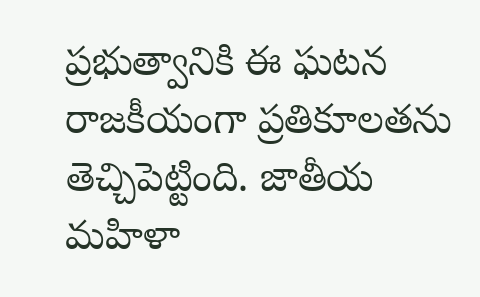ప్రభుత్వానికి ఈ ఘటన రాజకీయంగా ప్రతికూలతను తెచ్చిపెట్టింది. జాతీయ మహిళా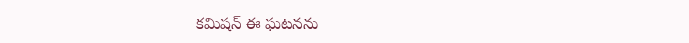కమిషన్ ఈ ఘటనను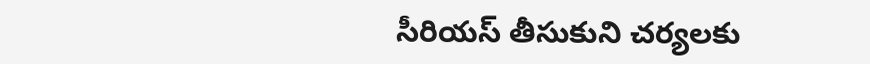సీరియస్ తీసుకుని చర్యలకు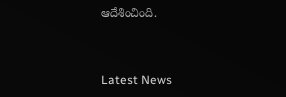ఆదేశించింది.



Latest News